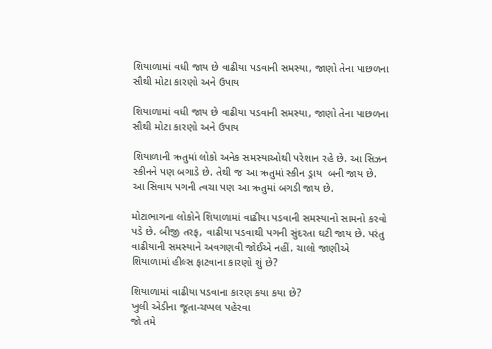શિયાળામાં વધી જાય છે વાઢીયા પડવાની સમસ્યા, જાણો તેના પાછળના સૌથી મોટા કારણો અને ઉપાય

શિયાળામાં વધી જાય છે વાઢીયા પડવાની સમસ્યા, જાણો તેના પાછળના સૌથી મોટા કારણો અને ઉપાય

શિયાળાની ઋતુમાં લોકો અનેક સમસ્યાઓથી પરેશાન રહે છે. આ સિઝન સ્કીનને પણ બગાડે છે. તેથી જ આ ઋતુમાં સ્કીન ડ્રાય  બની જાય છે. આ સિવાય પગની ત્વચા પણ આ ઋતુમાં બગડી જાય છે.

મોટાભાગના લોકોને શિયાળામાં વાઢીયા પડવાની સમસ્યાનો સામનો કરવો પડે છે. બીજી તરફ, વાઢીયા પડવાથી પગની સુંદરતા ઘટી જાય છે. પરંતુ વાઢીયાની સમસ્યાને અવગણવી જોઈએ નહીં. ચાલો જાણીએ શિયાળામાં હીલ્સ ફાટવાના કારણો શું છે?

શિયાળામાં વાઢીયા પડવાના કારણ કયા કયા છે?
ખુલી એડીના જૂતા-ચપ્પલ પહેરવા
જો તમે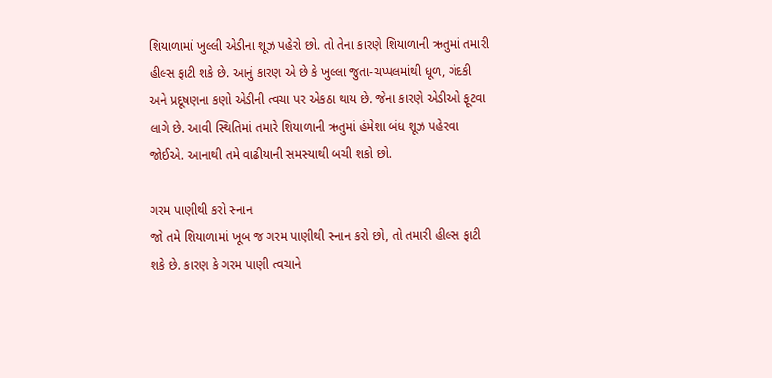શિયાળામાં ખુલ્લી એડીના શૂઝ પહેરો છો. તો તેના કારણે શિયાળાની ઋતુમાં તમારી હીલ્સ ફાટી શકે છે. આનું કારણ એ છે કે ખુલ્લા જુતા-ચપ્પલમાંથી ધૂળ, ગંદકી અને પ્રદૂષણના કણો એડીની ત્વચા પર એકઠા થાય છે. જેના કારણે એડીઓ ફૂટવા લાગે છે. આવી સ્થિતિમાં તમારે શિયાળાની ઋતુમાં હંમેશા બંધ શૂઝ પહેરવા જોઈએ. આનાથી તમે વાઢીયાની સમસ્યાથી બચી શકો છો.

ગરમ પાણીથી કરો સ્નાન
જો તમે શિયાળામાં ખૂબ જ ગરમ પાણીથી સ્નાન કરો છો, તો તમારી હીલ્સ ફાટી શકે છે. કારણ કે ગરમ પાણી ત્વચાને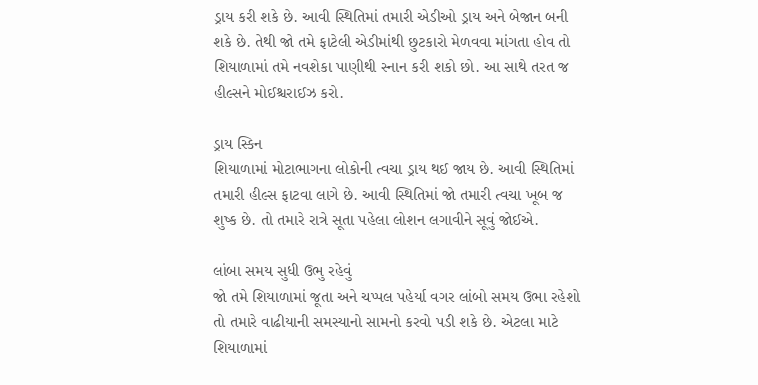ડ્રાય કરી શકે છે. આવી સ્થિતિમાં તમારી એડીઓ ડ્રાય અને બેજાન બની શકે છે. તેથી જો તમે ફાટેલી એડીમાંથી છુટકારો મેળવવા માંગતા હોવ તો શિયાળામાં તમે નવશેકા પાણીથી સ્નાન કરી શકો છો. આ સાથે તરત જ હીલ્સને મોઈશ્ચરાઈઝ કરો.

ડ્રાય સ્કિન
શિયાળામાં મોટાભાગના લોકોની ત્વચા ડ્રાય થઈ જાય છે. આવી સ્થિતિમાં તમારી હીલ્સ ફાટવા લાગે છે. આવી સ્થિતિમાં જો તમારી ત્વચા ખૂબ જ શુષ્ક છે. તો તમારે રાત્રે સૂતા પહેલા લોશન લગાવીને સૂવું જોઈએ.

લાંબા સમય સુધી ઉભુ રહેવું
જો તમે શિયાળામાં જૂતા અને ચપ્પલ પહેર્યા વગર લાંબો સમય ઉભા રહેશો તો તમારે વાઢીયાની સમસ્યાનો સામનો કરવો પડી શકે છે. એટલા માટે શિયાળામાં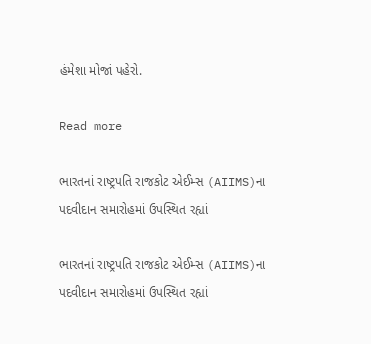હંમેશા મોજાં પહેરો.

Read more

ભારતનાં રાષ્ટ્રપતિ રાજકોટ એઈમ્સ (AIIMS)ના પદવીદાન સમારોહમાં ઉપસ્થિત રહ્યાં

ભારતનાં રાષ્ટ્રપતિ રાજકોટ એઈમ્સ (AIIMS)ના પદવીદાન સમારોહમાં ઉપસ્થિત રહ્યાં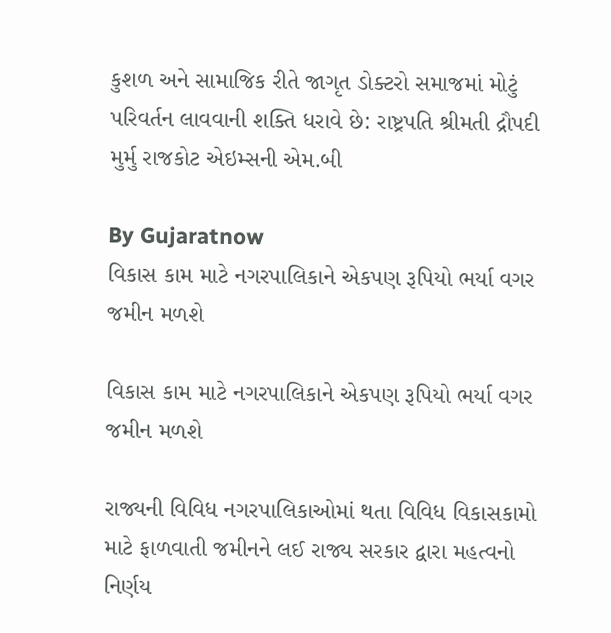કુશળ અને સામાજિક રીતે જાગૃત ડોક્ટરો સમાજમાં મોટું પરિવર્તન લાવવાની શક્તિ ધરાવે છે: રાષ્ટ્રપતિ શ્રીમતી દ્રૌપદી મુર્મુ રાજકોટ એઇમ્સની એમ.બી

By Gujaratnow
વિકાસ કામ માટે નગરપાલિકાને એકપણ રૂપિયો ભર્યા વગર જમીન મળશે

વિકાસ કામ માટે નગરપાલિકાને એકપણ રૂપિયો ભર્યા વગર જમીન મળશે

રાજ્યની વિવિધ નગરપાલિકાઓમાં થતા વિવિધ વિકાસકામો માટે ફાળવાતી જમીનને લઈ રાજ્ય સરકાર દ્વારા મહત્વનો નિર્ણય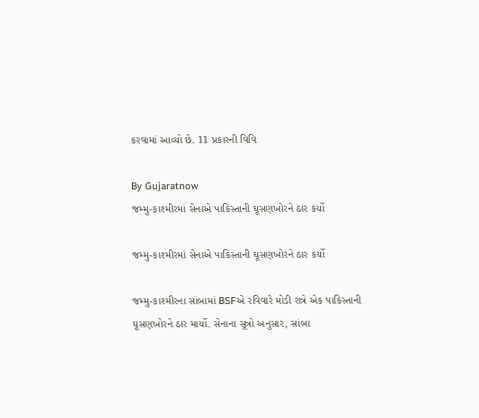કરવામાં આવ્યો છે. 11 પ્રકારની વિવિ

By Gujaratnow
જમ્મુ-કાશ્મીરમાં સેનાએ પાકિસ્તાની ઘૂસણખોરને ઠાર કર્યો

જમ્મુ-કાશ્મીરમાં સેનાએ પાકિસ્તાની ઘૂસણખોરને ઠાર કર્યો

જમ્મુ-કાશ્મીરના સાંબામાં BSFએ રવિવારે મોડી રાત્રે એક પાકિસ્તાની ઘૂસણખોરને ઠાર માર્યો. સેનાના સૂત્રો અનુસાર, સાંબા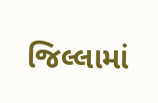જિલ્લામાં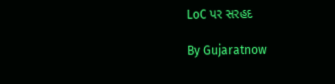LoC પર સરહદ

By Gujaratnow